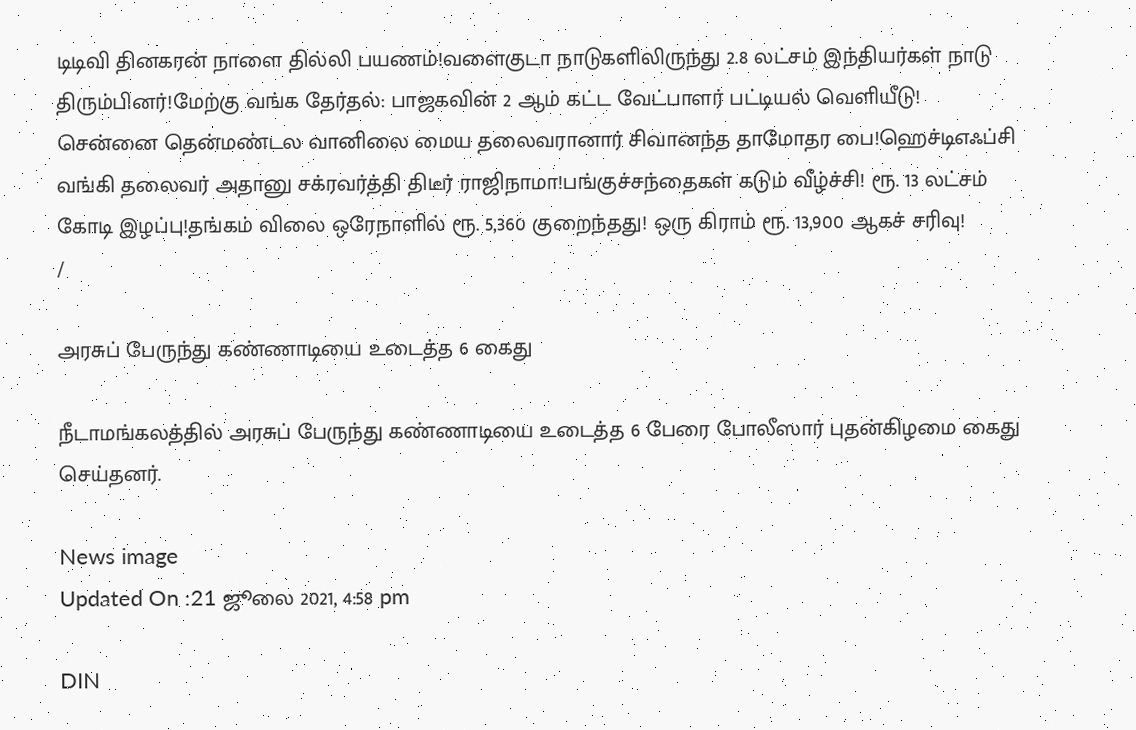டிடிவி தினகரன் நாளை தில்லி பயணம்!வளைகுடா நாடுகளிலிருந்து 2.8 லட்சம் இந்தியர்கள் நாடு திரும்பினர்!மேற்கு வங்க தேர்தல்: பாஜகவின் 2 ஆம் கட்ட வேட்பாளர் பட்டியல் வெளியீடு! சென்னை தென்மண்டல வானிலை மைய தலைவரானார் சிவானந்த தாமோதர பை!ஹெச்டிஎஃப்சி வங்கி தலைவர் அதானு சக்ரவர்த்தி திடீர் ராஜிநாமா!பங்குச்சந்தைகள் கடும் வீழ்ச்சி! ரூ. 13 லட்சம் கோடி இழப்பு!தங்கம் விலை ஒரேநாளில் ரூ. 5,360 குறைந்தது! ஒரு கிராம் ரூ. 13,900 ஆகச் சரிவு!
/

அரசுப் பேருந்து கண்ணாடியை உடைத்த 6 கைது

நீடாமங்கலத்தில் அரசுப் பேருந்து கண்ணாடியை உடைத்த 6 பேரை போலீஸார் புதன்கிழமை கைது செய்தனர்.

News image
Updated On :21 ஜூலை 2021, 4:58 pm

DIN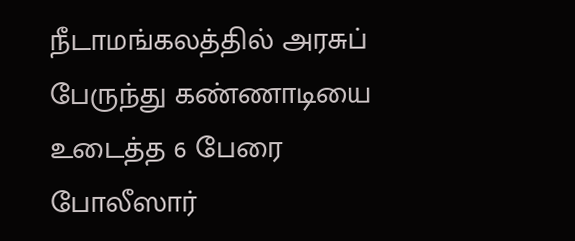நீடாமங்கலத்தில் அரசுப் பேருந்து கண்ணாடியை உடைத்த 6 பேரை போலீஸார்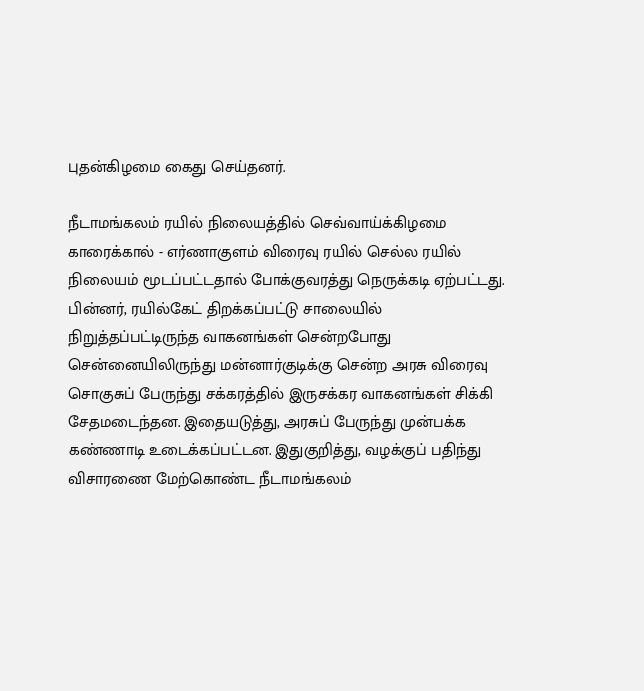புதன்கிழமை கைது செய்தனர்.

நீடாமங்கலம் ரயில் நிலையத்தில் செவ்வாய்க்கிழமை காரைக்கால் - எர்ணாகுளம் விரைவு ரயில் செல்ல ரயில் நிலையம் மூடப்பட்டதால் போக்குவரத்து நெருக்கடி ஏற்பட்டது. பின்னர், ரயில்கேட் திறக்கப்பட்டு சாலையில் நிறுத்தப்பட்டிருந்த வாகனங்கள் சென்றபோது சென்னையிலிருந்து மன்னார்குடிக்கு சென்ற அரசு விரைவு சொகுசுப் பேருந்து சக்கரத்தில் இருசக்கர வாகனங்கள் சிக்கி சேதமடைந்தன. இதையடுத்து, அரசுப் பேருந்து முன்பக்க கண்ணாடி உடைக்கப்பட்டன. இதுகுறித்து, வழக்குப் பதிந்து விசாரணை மேற்கொண்ட நீடாமங்கலம்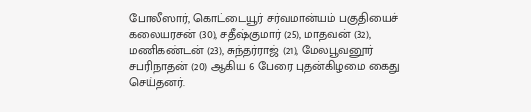போலீஸார், கொட்டையூர் சர்வமான்யம் பகுதியைச் கலையரசன் (30), சதீஷ்குமார் (25), மாதவன் (32), மணிகண்டன் (23), சுந்தர்ராஜ் (21), மேலபூவனூர் சபரிநாதன் (20) ஆகிய 6 பேரை புதன்கிழமை கைது செய்தனர்.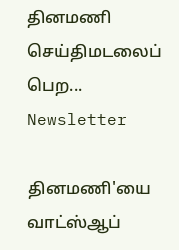தினமணி செய்திமடலைப் பெற... Newsletter

தினமணி'யை வாட்ஸ்ஆப்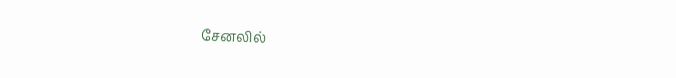சேனலில்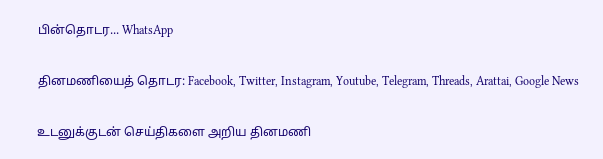பின்தொடர... WhatsApp

தினமணியைத் தொடர: Facebook, Twitter, Instagram, Youtube, Telegram, Threads, Arattai, Google News

உடனுக்குடன் செய்திகளை அறிய தினமணி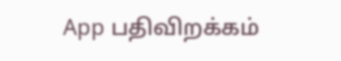App பதிவிறக்கம்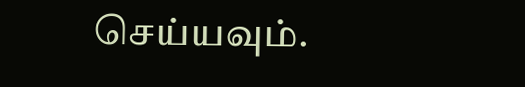செய்யவும்.